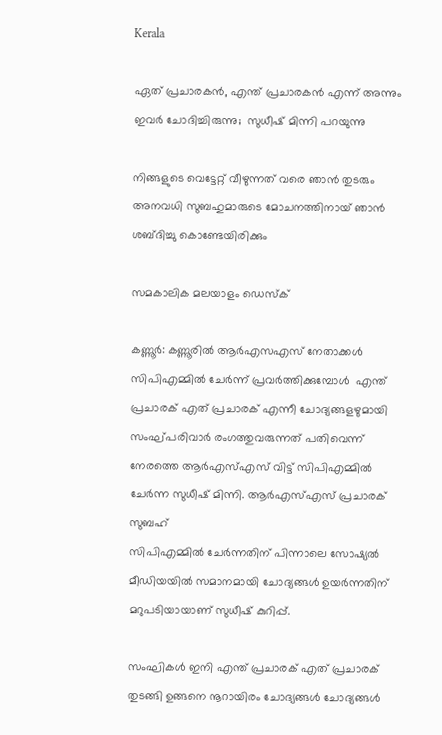Kerala

ഏത് പ്രചാരകന്‍, എന്ത് പ്രചാരകന്‍ എന്ന് അന്നും ഇവര്‍ ചോദിച്ചിരുന്നു;  സുധീഷ് മിന്നി പറയുന്നു

നിങ്ങളുടെ വെട്ടേറ്റ് വീഴുന്നത് വരെ ഞാന്‍ തുടരും അനവധി സുബഹുമാരുടെ മോചനത്തിനായ് ഞാന്‍ ശബ്ദിച്ചു കൊണ്ടേയിരിക്കും

സമകാലിക മലയാളം ഡെസ്ക്

കണ്ണൂര്‍: കണ്ണൂരില്‍ ആര്‍എസഎസ് നേതാക്കള്‍ സിപിഎമ്മില്‍ ചേര്‍ന്ന് പ്രവര്‍ത്തിക്കുമ്പോള്‍  എന്ത് പ്രചാരക് എത് പ്രചാരക് എന്നീ ചോദ്യങ്ങളഴുമായി സംഘ്പരിവാര്‍ രംഗത്തുവരുന്നത് പതിവെന്ന് നേരത്തെ ആര്‍എസ്എസ് വിട്ട് സിപിഎമ്മില്‍ ചേര്‍ന്ന സുധീഷ് മിന്നി. ആര്‍എസ്എസ് പ്രചാരക് സുബഹ്‌
സിപിഎമ്മില്‍ ചേര്‍ന്നതിന് പിന്നാലെ സോഷ്യല്‍ മീഡിയയില്‍ സമാനമായി ചോദ്യങ്ങള്‍ ഉയര്‍ന്നതിന് മറുപടിയായാണ് സുധീഷ് കുറിപ്പ്.

സംഘികള്‍ ഇനി എന്ത് പ്രചാരക് എത് പ്രചാരക് തുടങ്ങി ഉങ്ങനെ നൂറായിരം ചോദ്യങ്ങള്‍ ചോദ്യങ്ങള്‍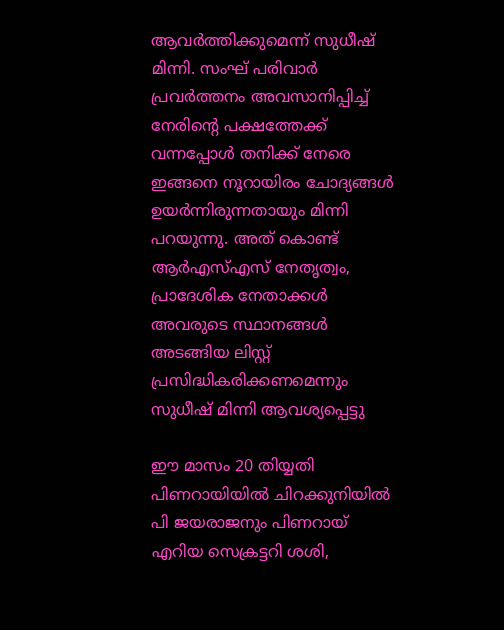ആവര്‍ത്തിക്കുമെന്ന് സുധീഷ് മിന്നി. സംഘ് പരിവാര്‍ പ്രവര്‍ത്തനം അവസാനിപ്പിച്ച് നേരിന്റെ പക്ഷത്തേക്ക് വന്നപ്പോള്‍ തനിക്ക് നേരെ ഇങ്ങനെ നൂറായിരം ചോദ്യങ്ങള്‍ ഉയര്‍ന്നിരുന്നതായും മിന്നി പറയുന്നു. അത് കൊണ്ട് ആര്‍എസ്എസ് നേതൃത്വം, പ്രാദേശിക നേതാക്കള്‍ അവരുടെ സ്ഥാനങ്ങള്‍ അടങ്ങിയ ലിസ്റ്റ് പ്രസിദ്ധികരിക്കണമെന്നും സുധീഷ് മിന്നി ആവശ്യപ്പെട്ടു

ഈ മാസം 20 തിയ്യതി പിണറായിയില്‍ ചിറക്കുനിയില്‍  പി ജയരാജനും പിണറായ് എറിയ സെക്രട്ടറി ശശി,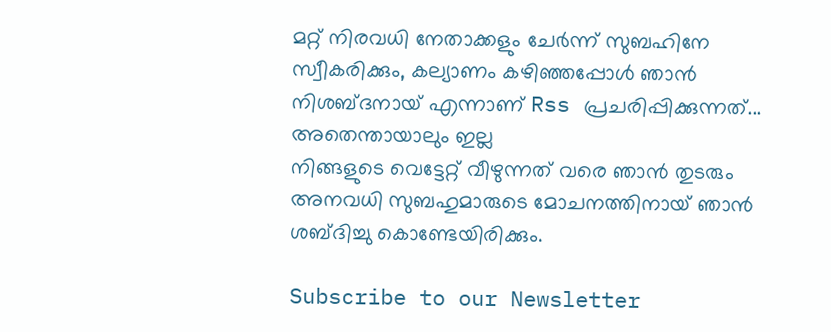മറ്റ് നിരവധി നേതാക്കളും ചേര്‍ന്ന് സുബഹിനേ സ്വീകരിക്കും, കല്യാണം കഴിഞ്ഞപ്പോള്‍ ഞാന്‍ നിശബ്ദനായ് എന്നാണ് Rss പ്രചരിപ്പിക്കുന്നത്... അതെന്തായാലും ഇല്ല
നിങ്ങളുടെ വെട്ടേറ്റ് വീഴുന്നത് വരെ ഞാന്‍ തുടരും അനവധി സുബഹുമാരുടെ മോചനത്തിനായ് ഞാന്‍ ശബ്ദിച്ചു കൊണ്ടേയിരിക്കും.

Subscribe to our Newsletter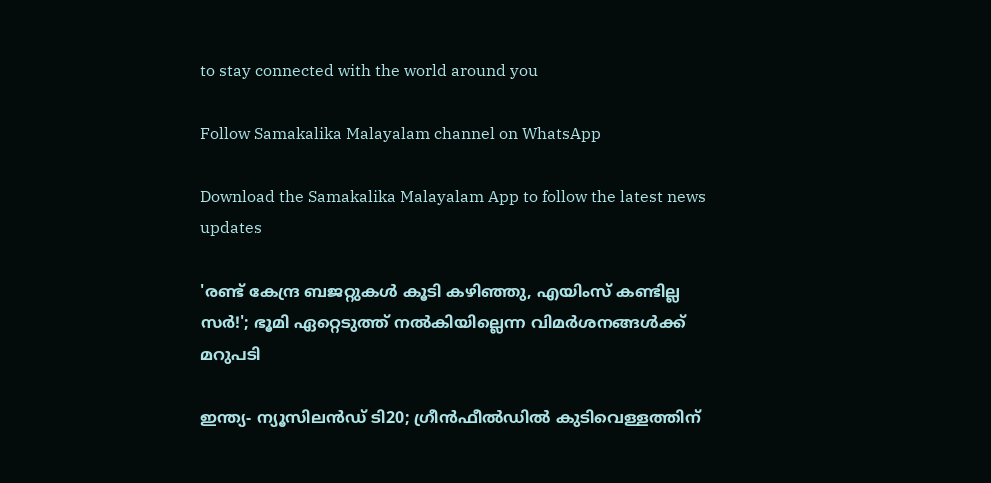to stay connected with the world around you

Follow Samakalika Malayalam channel on WhatsApp

Download the Samakalika Malayalam App to follow the latest news updates

'രണ്ട് കേന്ദ്ര ബജറ്റുകള്‍ കൂടി കഴിഞ്ഞു, എയിംസ് കണ്ടില്ല സര്‍!'; ഭൂമി ഏറ്റെടുത്ത് നല്‍കിയില്ലെന്ന വിമര്‍ശനങ്ങള്‍ക്ക് മറുപടി

ഇന്ത്യ- ന്യൂസിലൻഡ‍് ടി20; ഗ്രീൻഫീൽഡിൽ കുടിവെള്ളത്തിന്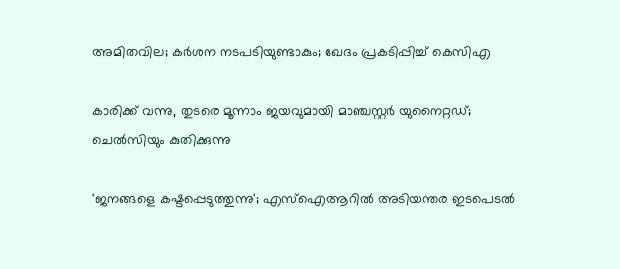അമിതവില; കർശന നടപടിയുണ്ടാകും; ഖേദം പ്രകടിപ്പിച്ച് കെസിഎ

കാരിക്ക് വന്നു, തുടരെ മൂന്നാം ജയവുമായി മാഞ്ചസ്റ്റര്‍ യുനൈറ്റഡ്; ചെല്‍സിയും കുതിക്കുന്നു

'ജനങ്ങളെ കഷ്ടപ്പെടുത്തുന്നു'; എസ്ഐആറിൽ അടിയന്തര ഇടപെടൽ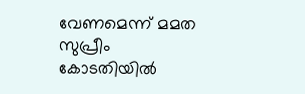വേണമെന്ന് മമത സുപ്രീം കോടതിയിൽ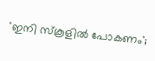'ഇനി സ്‌കൂളില്‍ പോകണം';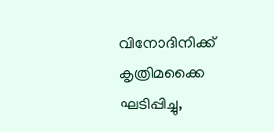വിനോദിനിക്ക് കൃത്രിമക്കൈ ഘടിപ്പിച്ചു,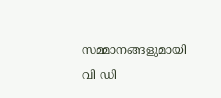സമ്മാനങ്ങളുമായി വി ഡി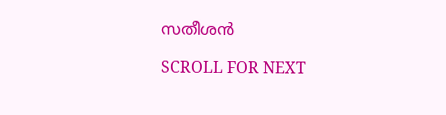സതീശന്‍

SCROLL FOR NEXT